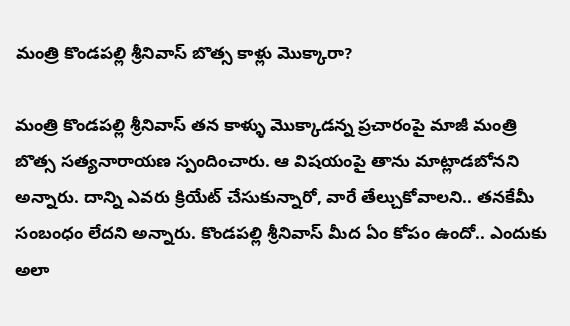మంత్రి కొండపల్లి శ్రీనివాస్ బొత్స కాళ్లు మొక్కారా?

మంత్రి కొండపల్లి శ్రీనివాస్ తన కాళ్ళు మొక్కాడన్న ప్రచారంపై మాజీ మంత్రి బొత్స సత్యనారాయణ స్పందించారు. ఆ విషయంపై తాను మాట్లాడబోనని అన్నారు. దాన్ని ఎవరు క్రియేట్ చేసుకున్నారో, వారే తేల్చుకోవాలని.. తనకేమీ సంబంధం లేదని అన్నారు. కొండపల్లి శ్రీనివాస్ మీద ఏం కోపం ఉందో.. ఎందుకు అలా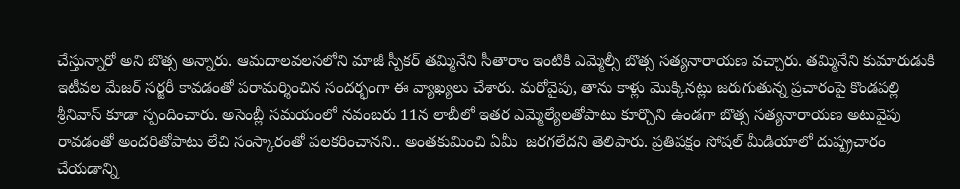చేస్తున్నారో అని బొత్స అన్నారు. ఆమదాలవలసలోని మాజీ స్పీకర్ తమ్మినేని సీతారాం ఇంటికి ఎమ్మెల్సీ బొత్స సత్యనారాయణ వచ్చారు. తమ్మినేని కుమారుడుకి ఇటీవల మేజర్ సర్జరీ కావడంతో పరామర్శించిన సందర్భంగా ఈ వ్యాఖ్యలు చేశారు. మరోవైపు, తాను కాళ్లు మొక్కినట్లు జరుగుతున్న ప్రచారంపై కొండపల్లి శ్రీనివాస్ కూడా స్పందించారు. అసెంబ్లీ సమయంలో నవంబరు 11న లాబీలో ఇతర ఎమ్మెల్యేలతోపాటు కూర్చొని ఉండగా బొత్స సత్యనారాయణ అటువైపు రావడంతో అందరితోపాటు లేచి సంస్కారంతో పలకరించానని.. అంతకుమించి ఏమీ  జరగలేదని తెలిపారు. ప్రతిపక్షం సోషల్ మీడియాలో దుష్ప్రచారం చేయడాన్ని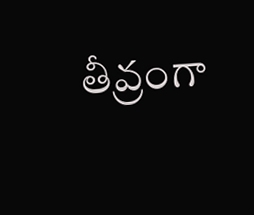తీవ్రంగా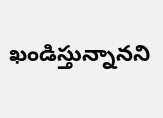ఖండిస్తున్నానని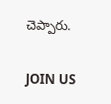చెప్పారు.

JOIN US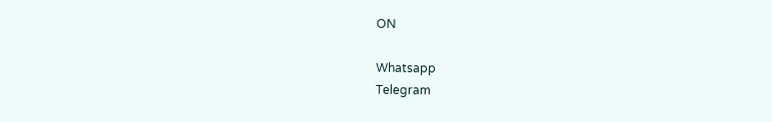ON

Whatsapp
Telegram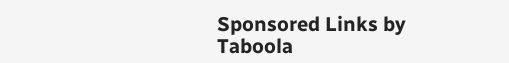Sponsored Links by Taboola